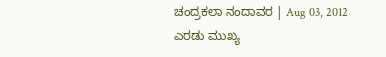ಚಂದ್ರಕಲಾ ನಂದಾವರ | Aug 03, 2012
ಎರಡು ಮುಖ್ಯ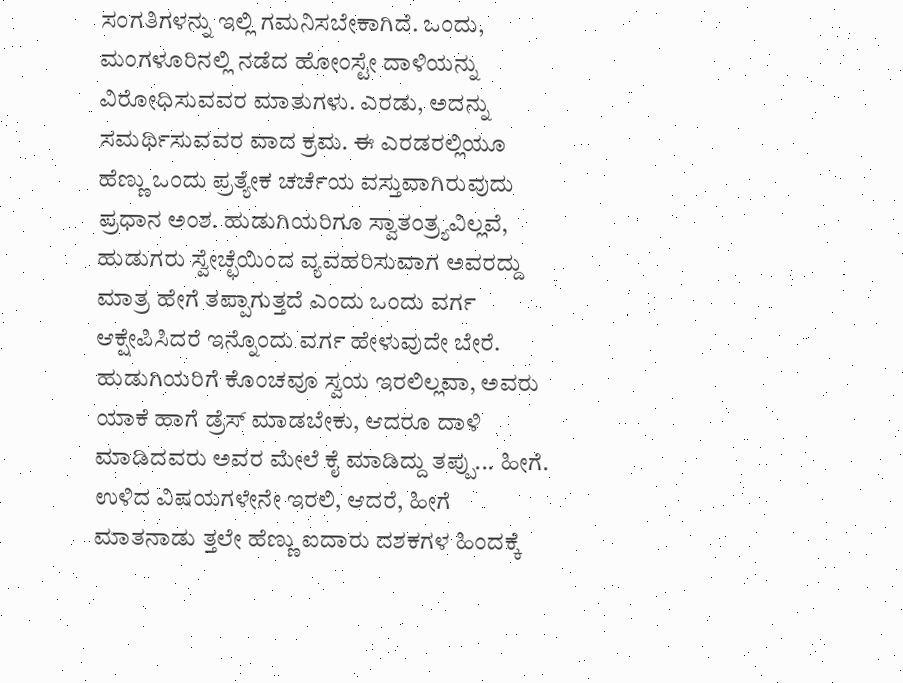ಸಂಗತಿಗಳನ್ನು ಇಲ್ಲಿ ಗಮನಿಸಬೇಕಾಗಿದೆ. ಒಂದು, ಮಂಗಳೂರಿನಲ್ಲಿ ನಡೆದ ಹೋಂಸ್ಟೇ ದಾಳಿಯನ್ನು ವಿರೋಧಿಸುವವರ ಮಾತುಗಳು. ಎರಡು, ಅದನ್ನು ಸಮರ್ಥಿಸುವವರ ವಾದ ಕ್ರಮ. ಈ ಎರಡರಲ್ಲಿಯೂ ಹೆಣ್ಣು ಒಂದು ಪ್ರತ್ಯೇಕ ಚರ್ಚೆಯ ವಸ್ತುವಾಗಿರುವುದು ಪ್ರಧಾನ ಅಂಶ. ಹುಡುಗಿಯರಿಗೂ ಸ್ವಾತಂತ್ರ್ಯವಿಲ್ಲವೆ, ಹುಡುಗರು ಸ್ವೇಚ್ಛೆಯಿಂದ ವ್ಯವಹರಿಸುವಾಗ ಅವರದ್ದು ಮಾತ್ರ ಹೇಗೆ ತಪ್ಪಾಗುತ್ತದೆ ಎಂದು ಒಂದು ವರ್ಗ ಆಕ್ಷೇಪಿಸಿದರೆ ಇನ್ನೊಂದು ವರ್ಗ ಹೇಳುವುದೇ ಬೇರೆ. ಹುಡುಗಿಯರಿಗೆ ಕೊಂಚವೂ ಸ್ವಯ ಇರಲಿಲ್ಲವಾ, ಅವರು ಯಾಕೆ ಹಾಗೆ ಡ್ರೆಸ್ ಮಾಡಬೇಕು, ಆದರೂ ದಾಳಿ ಮಾಡಿದವರು ಅವರ ಮೇಲೆ ಕೈ ಮಾಡಿದ್ದು ತಪ್ಪು... ಹೀಗೆ.
ಉಳಿದ ವಿಷಯಗಳೇನೇ ಇರಲಿ, ಆದರೆ, ಹೀಗೆ ಮಾತನಾಡು ತ್ತಲೇ ಹೆಣ್ಣು ಐದಾರು ದಶಕಗಳ ಹಿಂದಕ್ಕೆ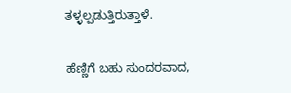ತಳ್ಳಲ್ಪಡುತ್ತಿರುತ್ತಾಳೆ.

ಹೆಣ್ಣಿಗೆ ಬಹು ಸುಂದರವಾದ,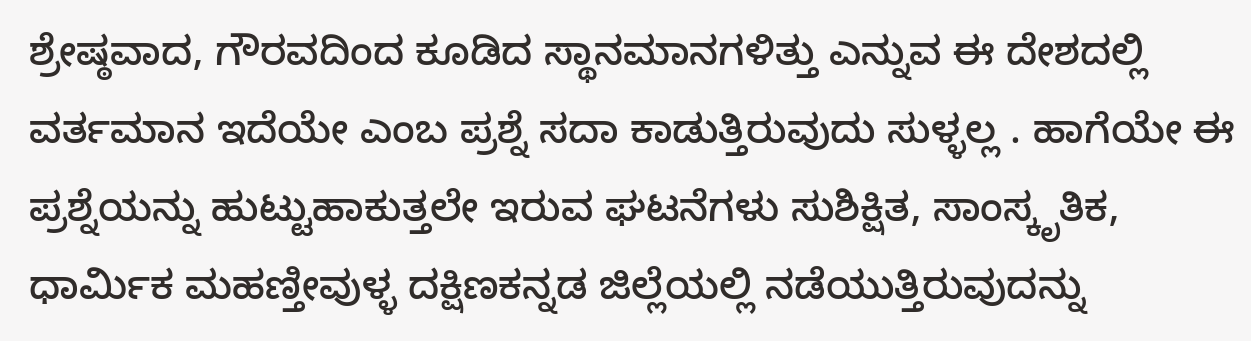ಶ್ರೇಷ್ಠವಾದ, ಗೌರವದಿಂದ ಕೂಡಿದ ಸ್ಥಾನಮಾನಗಳಿತ್ತು ಎನ್ನುವ ಈ ದೇಶದಲ್ಲಿ ವರ್ತಮಾನ ಇದೆಯೇ ಎಂಬ ಪ್ರಶ್ನೆ ಸದಾ ಕಾಡುತ್ತಿರುವುದು ಸುಳ್ಳಲ್ಲ . ಹಾಗೆಯೇ ಈ ಪ್ರಶ್ನೆಯನ್ನು ಹುಟ್ಟುಹಾಕುತ್ತಲೇ ಇರುವ ಘಟನೆಗಳು ಸುಶಿಕ್ಷಿತ, ಸಾಂಸ್ಕೃತಿಕ, ಧಾರ್ಮಿಕ ಮಹಣ್ತೀವುಳ್ಳ ದಕ್ಷಿಣಕನ್ನಡ ಜಿಲ್ಲೆಯಲ್ಲಿ ನಡೆಯುತ್ತಿರುವುದನ್ನು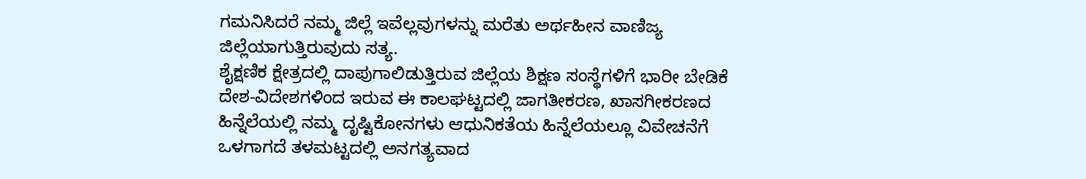ಗಮನಿಸಿದರೆ ನಮ್ಮ ಜಿಲ್ಲೆ ಇವೆಲ್ಲವುಗಳನ್ನು ಮರೆತು ಅರ್ಥಹೀನ ವಾಣಿಜ್ಯ ಜಿಲ್ಲೆಯಾಗುತ್ತಿರುವುದು ಸತ್ಯ.
ಶೈಕ್ಷಣಿಕ ಕ್ಷೇತ್ರದಲ್ಲಿ ದಾಪುಗಾಲಿಡುತ್ತಿರುವ ಜಿಲ್ಲೆಯ ಶಿಕ್ಷಣ ಸಂಸ್ಥೆಗಳಿಗೆ ಭಾರೀ ಬೇಡಿಕೆ ದೇಶ-ವಿದೇಶಗಳಿಂದ ಇರುವ ಈ ಕಾಲಘಟ್ಟದಲ್ಲಿ ಜಾಗತೀಕರಣ, ಖಾಸಗೀಕರಣದ ಹಿನ್ನೆಲೆಯಲ್ಲಿ ನಮ್ಮ ದೃಷ್ಟಿಕೋನಗಳು ಆಧುನಿಕತೆಯ ಹಿನ್ನೆಲೆಯಲ್ಲೂ ವಿವೇಚನೆಗೆ ಒಳಗಾಗದೆ ತಳಮಟ್ಟದಲ್ಲಿ ಅನಗತ್ಯವಾದ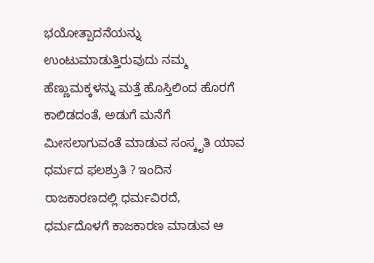ಭಯೋತ್ಪಾದನೆಯನ್ನು ಉಂಟುಮಾಡುತ್ತಿರುವುದು ನಮ್ಮ ಹೆಣ್ಣುಮಕ್ಕಳನ್ನು ಮತ್ತೆ ಹೊಸ್ತಿಲಿಂದ ಹೊರಗೆ ಕಾಲಿಡದಂತೆ, ಅಡುಗೆ ಮನೆಗೆ ಮೀಸಲಾಗುವಂತೆ ಮಾಡುವ ಸಂಸ್ಕೃತಿ ಯಾವ ಧರ್ಮದ ಫಲಶ್ರುತಿ ? ಇಂದಿನ ರಾಜಕಾರಣದಲ್ಲಿ ಧರ್ಮವಿರದೆ, ಧರ್ಮದೊಳಗೆ ಕಾಜಕಾರಣ ಮಾಡುವ ಆ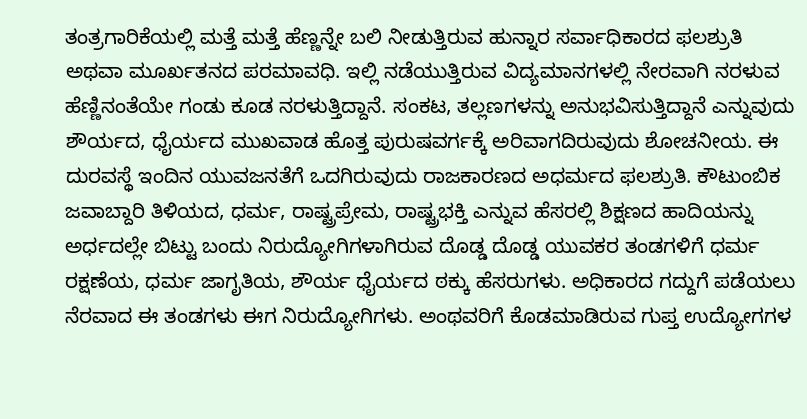ತಂತ್ರಗಾರಿಕೆಯಲ್ಲಿ ಮತ್ತೆ ಮತ್ತೆ ಹೆಣ್ಣನ್ನೇ ಬಲಿ ನೀಡುತ್ತಿರುವ ಹುನ್ನಾರ ಸರ್ವಾಧಿಕಾರದ ಫಲಶ್ರುತಿ ಅಥವಾ ಮೂರ್ಖತನದ ಪರಮಾವಧಿ. ಇಲ್ಲಿ ನಡೆಯುತ್ತಿರುವ ವಿದ್ಯಮಾನಗಳಲ್ಲಿ ನೇರವಾಗಿ ನರಳುವ ಹೆಣ್ಣಿನಂತೆಯೇ ಗಂಡು ಕೂಡ ನರಳುತ್ತಿದ್ದಾನೆ. ಸಂಕಟ, ತಲ್ಲಣಗಳನ್ನು ಅನುಭವಿಸುತ್ತಿದ್ದಾನೆ ಎನ್ನುವುದು ಶೌರ್ಯದ, ಧೈರ್ಯದ ಮುಖವಾಡ ಹೊತ್ತ ಪುರುಷವರ್ಗಕ್ಕೆ ಅರಿವಾಗದಿರುವುದು ಶೋಚನೀಯ. ಈ ದುರವಸ್ಥೆ ಇಂದಿನ ಯುವಜನತೆಗೆ ಒದಗಿರುವುದು ರಾಜಕಾರಣದ ಅಧರ್ಮದ ಫಲಶ್ರುತಿ. ಕೌಟುಂಬಿಕ ಜವಾಬ್ದಾರಿ ತಿಳಿಯದ, ಧರ್ಮ, ರಾಷ್ಟ್ರಪ್ರೇಮ, ರಾಷ್ಟ್ರಭಕ್ತಿ ಎನ್ನುವ ಹೆಸರಲ್ಲಿ ಶಿಕ್ಷಣದ ಹಾದಿಯನ್ನು ಅರ್ಧದಲ್ಲೇ ಬಿಟ್ಟು ಬಂದು ನಿರುದ್ಯೋಗಿಗಳಾಗಿರುವ ದೊಡ್ಡ ದೊಡ್ಡ ಯುವಕರ ತಂಡಗಳಿಗೆ ಧರ್ಮ ರಕ್ಷಣೆಯ, ಧರ್ಮ ಜಾಗೃತಿಯ, ಶೌರ್ಯ ಧೈರ್ಯದ ಠಕ್ಕು ಹೆಸರುಗಳು. ಅಧಿಕಾರದ ಗದ್ದುಗೆ ಪಡೆಯಲು ನೆರವಾದ ಈ ತಂಡಗಳು ಈಗ ನಿರುದ್ಯೋಗಿಗಳು. ಅಂಥವರಿಗೆ ಕೊಡಮಾಡಿರುವ ಗುಪ್ತ ಉದ್ಯೋಗಗಳ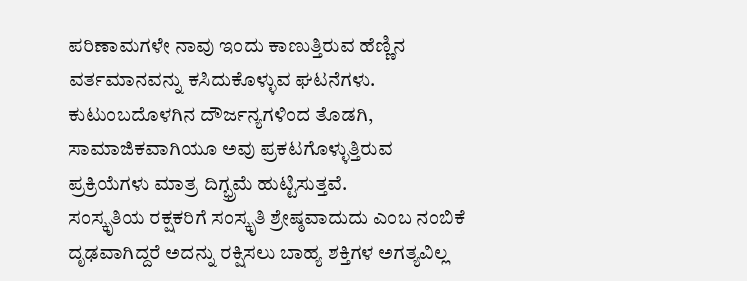ಪರಿಣಾಮಗಳೇ ನಾವು ಇಂದು ಕಾಣುತ್ತಿರುವ ಹೆಣ್ಣಿನ ವರ್ತಮಾನವನ್ನು ಕಸಿದುಕೊಳ್ಳುವ ಘಟನೆಗಳು. ಕುಟುಂಬದೊಳಗಿನ ದೌರ್ಜನ್ಯಗಳಿಂದ ತೊಡಗಿ, ಸಾಮಾಜಿಕವಾಗಿಯೂ ಅವು ಪ್ರಕಟಗೊಳ್ಳುತ್ತಿರುವ ಪ್ರಕ್ರಿಯೆಗಳು ಮಾತ್ರ ದಿಗ್ಭ್ರಮೆ ಹುಟ್ಟಿಸುತ್ತವೆ.
ಸಂಸ್ಕೃತಿಯ ರಕ್ಷಕರಿಗೆ ಸಂಸ್ಕೃತಿ ಶ್ರೇಷ್ಠವಾದುದು ಎಂಬ ನಂಬಿಕೆ ದೃಢವಾಗಿದ್ದರೆ ಅದನ್ನು ರಕ್ಷಿಸಲು ಬಾಹ್ಯ ಶಕ್ತಿಗಳ ಅಗತ್ಯವಿಲ್ಲ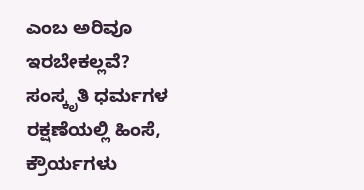ಎಂಬ ಅರಿವೂ ಇರಬೇಕಲ್ಲವೆ? ಸಂಸ್ಕೃತಿ ಧರ್ಮಗಳ ರಕ್ಷಣೆಯಲ್ಲಿ ಹಿಂಸೆ, ಕ್ರೌರ್ಯಗಳು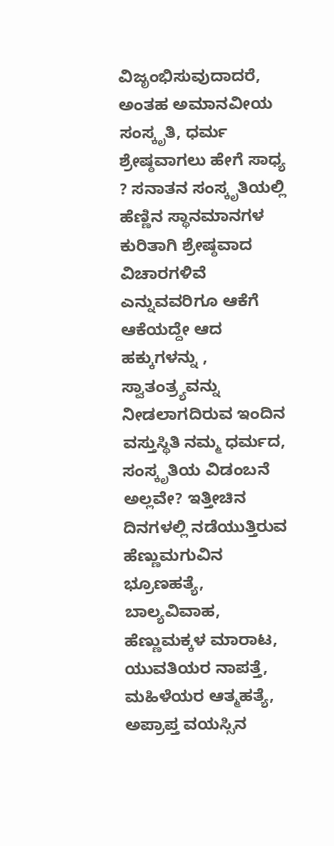ವಿಜೃಂಭಿಸುವುದಾದರೆ, ಅಂತಹ ಅಮಾನವೀಯ ಸಂಸ್ಕೃತಿ, ಧರ್ಮ ಶ್ರೇಷ್ಠವಾಗಲು ಹೇಗೆ ಸಾಧ್ಯ ? ಸನಾತನ ಸಂಸ್ಕೃತಿಯಲ್ಲಿ ಹೆಣ್ಣಿನ ಸ್ಥಾನಮಾನಗಳ ಕುರಿತಾಗಿ ಶ್ರೇಷ್ಠವಾದ ವಿಚಾರಗಳಿವೆ ಎನ್ನುವವರಿಗೂ ಆಕೆಗೆ ಆಕೆಯದ್ದೇ ಆದ ಹಕ್ಕುಗಳನ್ನು , ಸ್ವಾತಂತ್ರ್ಯವನ್ನು ನೀಡಲಾಗದಿರುವ ಇಂದಿನ ವಸ್ತುಸ್ಥಿತಿ ನಮ್ಮ ಧರ್ಮದ, ಸಂಸ್ಕೃತಿಯ ವಿಡಂಬನೆ ಅಲ್ಲವೇ? ಇತ್ತೀಚಿನ ದಿನಗಳಲ್ಲಿ ನಡೆಯುತ್ತಿರುವ ಹೆಣ್ಣುಮಗುವಿನ ಭ್ರೂಣಹತ್ಯೆ, ಬಾಲ್ಯವಿವಾಹ, ಹೆಣ್ಣುಮಕ್ಕಳ ಮಾರಾಟ, ಯುವತಿಯರ ನಾಪತ್ತೆ, ಮಹಿಳೆಯರ ಆತ್ಮಹತ್ಯೆ, ಅಪ್ರಾಪ್ತ ವಯಸ್ಸಿನ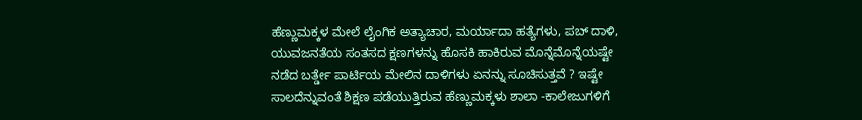ಹೆಣ್ಣುಮಕ್ಕಳ ಮೇಲೆ ಲೈಂಗಿಕ ಅತ್ಯಾಚಾರ, ಮರ್ಯಾದಾ ಹತ್ಯೆಗಳು, ಪಬ್ ದಾಳಿ, ಯುವಜನತೆಯ ಸಂತಸದ ಕ್ಷಣಗಳನ್ನು ಹೊಸಕಿ ಹಾಕಿರುವ ಮೊನ್ನೆಮೊನ್ನೆಯಷ್ಟೇ ನಡೆದ ಬರ್ತ್ಡೇ ಪಾರ್ಟಿಯ ಮೇಲಿನ ದಾಳಿಗಳು ಏನನ್ನು ಸೂಚಿಸುತ್ತವೆ ? ಇಷ್ಟೇ ಸಾಲದೆನ್ನುವಂತೆ ಶಿಕ್ಷಣ ಪಡೆಯುತ್ತಿರುವ ಹೆಣ್ಣುಮಕ್ಕಳು ಶಾಲಾ -ಕಾಲೇಜುಗಳಿಗೆ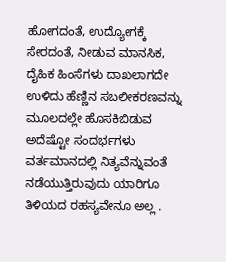ಹೋಗದಂತೆ, ಉದ್ಯೋಗಕ್ಕೆ ಸೇರದಂತೆ, ನೀಡುವ ಮಾನಸಿಕ, ದೈಹಿಕ ಹಿಂಸೆಗಳು ದಾಖಲಾಗದೇ ಉಳಿದು ಹೆಣ್ಣಿನ ಸಬಲೀಕರಣವನ್ನು ಮೂಲದಲ್ಲೇ ಹೊಸಕಿಬಿಡುವ ಅದೆಷ್ಟೋ ಸಂದರ್ಭಗಳು ವರ್ತಮಾನದಲ್ಲಿ ನಿತ್ಯವೆನ್ನುವಂತೆ ನಡೆಯುತ್ತಿರುವುದು ಯಾರಿಗೂ ತಿಳಿಯದ ರಹಸ್ಯವೇನೂ ಅಲ್ಲ .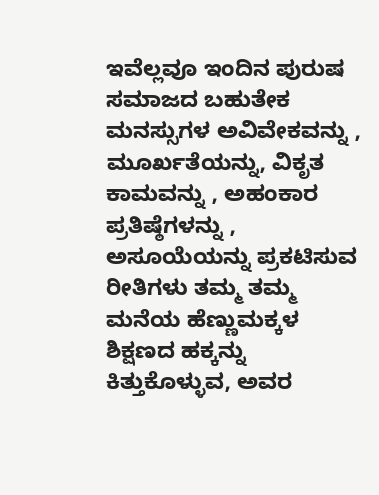ಇವೆಲ್ಲವೂ ಇಂದಿನ ಪುರುಷ ಸಮಾಜದ ಬಹುತೇಕ ಮನಸ್ಸುಗಳ ಅವಿವೇಕವನ್ನು , ಮೂರ್ಖತೆಯನ್ನು, ವಿಕೃತ ಕಾಮವನ್ನು , ಅಹಂಕಾರ ಪ್ರತಿಷ್ಠೆಗಳನ್ನು , ಅಸೂಯೆಯನ್ನು ಪ್ರಕಟಿಸುವ ರೀತಿಗಳು ತಮ್ಮ ತಮ್ಮ ಮನೆಯ ಹೆಣ್ಣುಮಕ್ಕಳ ಶಿಕ್ಷಣದ ಹಕ್ಕನ್ನು ಕಿತ್ತುಕೊಳ್ಳುವ, ಅವರ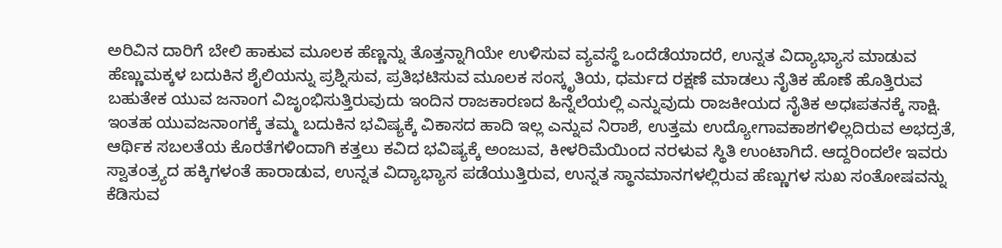ಅರಿವಿನ ದಾರಿಗೆ ಬೇಲಿ ಹಾಕುವ ಮೂಲಕ ಹೆಣ್ಣನ್ನು ತೊತ್ತನ್ನಾಗಿಯೇ ಉಳಿಸುವ ವ್ಯವಸ್ಥೆ ಒಂದೆಡೆಯಾದರೆ, ಉನ್ನತ ವಿದ್ಯಾಭ್ಯಾಸ ಮಾಡುವ ಹೆಣ್ಣುಮಕ್ಕಳ ಬದುಕಿನ ಶೈಲಿಯನ್ನು ಪ್ರಶ್ನಿಸುವ, ಪ್ರತಿಭಟಿಸುವ ಮೂಲಕ ಸಂಸ್ಕೃತಿಯ, ಧರ್ಮದ ರಕ್ಷಣೆ ಮಾಡಲು ನೈತಿಕ ಹೊಣೆ ಹೊತ್ತಿರುವ ಬಹುತೇಕ ಯುವ ಜನಾಂಗ ವಿಜೃಂಭಿಸುತ್ತಿರುವುದು ಇಂದಿನ ರಾಜಕಾರಣದ ಹಿನ್ನೆಲೆಯಲ್ಲಿ ಎನ್ನುವುದು ರಾಜಕೀಯದ ನೈತಿಕ ಅಧಃಪತನಕ್ಕೆ ಸಾಕ್ಷಿ. ಇಂತಹ ಯುವಜನಾಂಗಕ್ಕೆ ತಮ್ಮ ಬದುಕಿನ ಭವಿಷ್ಯಕ್ಕೆ ವಿಕಾಸದ ಹಾದಿ ಇಲ್ಲ ಎನ್ನುವ ನಿರಾಶೆ, ಉತ್ತಮ ಉದ್ಯೋಗಾವಕಾಶಗಳಿಲ್ಲದಿರುವ ಅಭದ್ರತೆ, ಆರ್ಥಿಕ ಸಬಲತೆಯ ಕೊರತೆಗಳಿಂದಾಗಿ ಕತ್ತಲು ಕವಿದ ಭವಿಷ್ಯಕ್ಕೆ ಅಂಜುವ, ಕೀಳರಿಮೆಯಿಂದ ನರಳುವ ಸ್ಥಿತಿ ಉಂಟಾಗಿದೆ. ಆದ್ದರಿಂದಲೇ ಇವರು ಸ್ವಾತಂತ್ರ್ಯದ ಹಕ್ಕಿಗಳಂತೆ ಹಾರಾಡುವ, ಉನ್ನತ ವಿದ್ಯಾಭ್ಯಾಸ ಪಡೆಯುತ್ತಿರುವ, ಉನ್ನತ ಸ್ಥಾನಮಾನಗಳಲ್ಲಿರುವ ಹೆಣ್ಣುಗಳ ಸುಖ ಸಂತೋಷವನ್ನು ಕೆಡಿಸುವ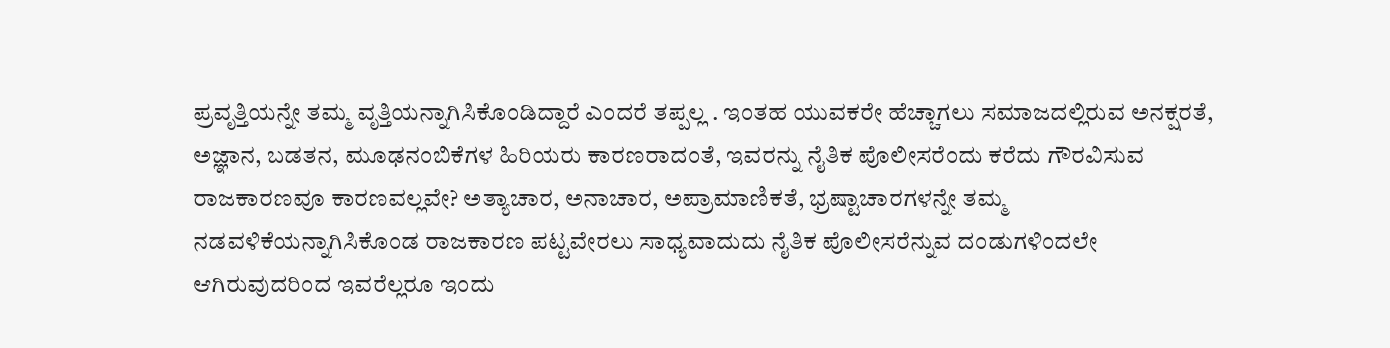ಪ್ರವೃತ್ತಿಯನ್ನೇ ತಮ್ಮ ವೃತ್ತಿಯನ್ನಾಗಿಸಿಕೊಂಡಿದ್ದಾರೆ ಎಂದರೆ ತಪ್ಪಲ್ಲ . ಇಂತಹ ಯುವಕರೇ ಹೆಚ್ಚಾಗಲು ಸಮಾಜದಲ್ಲಿರುವ ಅನಕ್ಷರತೆ, ಅಜ್ಞಾನ, ಬಡತನ, ಮೂಢನಂಬಿಕೆಗಳ ಹಿರಿಯರು ಕಾರಣರಾದಂತೆ, ಇವರನ್ನು ನೈತಿಕ ಪೊಲೀಸರೆಂದು ಕರೆದು ಗೌರವಿಸುವ ರಾಜಕಾರಣವೂ ಕಾರಣವಲ್ಲವೇ? ಅತ್ಯಾಚಾರ, ಅನಾಚಾರ, ಅಪ್ರಾಮಾಣಿಕತೆ, ಭ್ರಷ್ಟಾಚಾರಗಳನ್ನೇ ತಮ್ಮ ನಡವಳಿಕೆಯನ್ನಾಗಿಸಿಕೊಂಡ ರಾಜಕಾರಣ ಪಟ್ಟವೇರಲು ಸಾಧ್ಯವಾದುದು ನೈತಿಕ ಪೊಲೀಸರೆನ್ನುವ ದಂಡುಗಳಿಂದಲೇ ಆಗಿರುವುದರಿಂದ ಇವರೆಲ್ಲರೂ ಇಂದು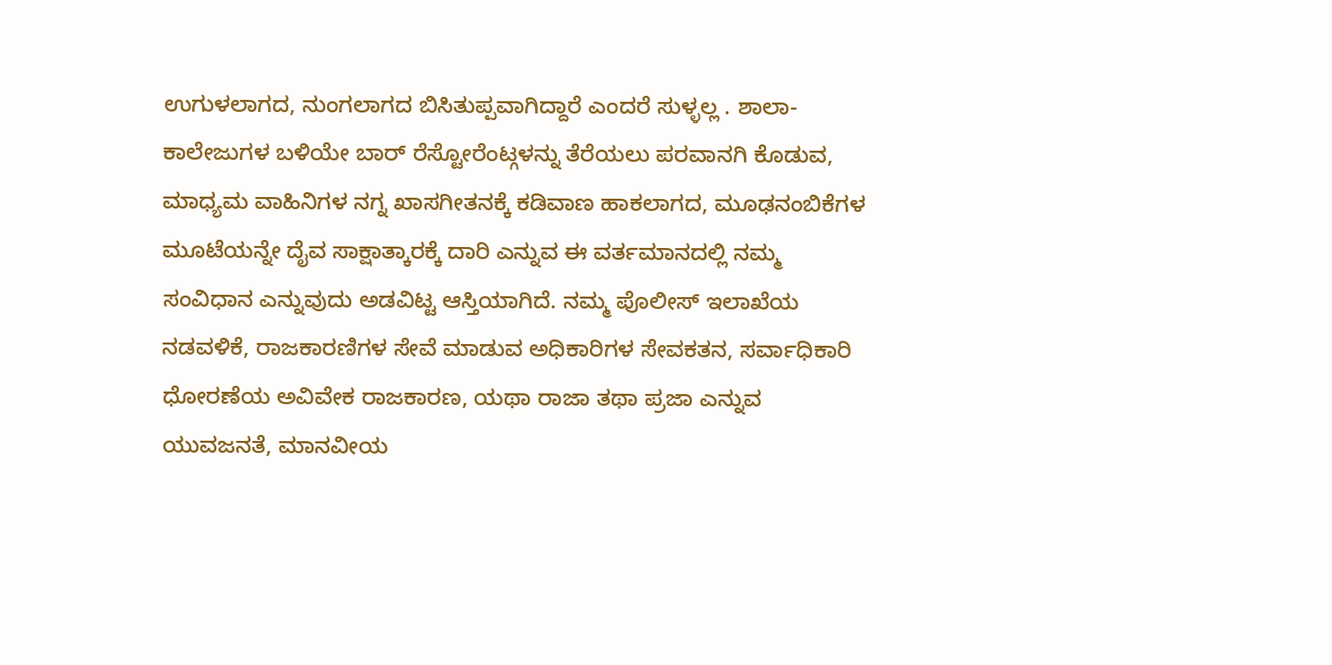ಉಗುಳಲಾಗದ, ನುಂಗಲಾಗದ ಬಿಸಿತುಪ್ಪವಾಗಿದ್ದಾರೆ ಎಂದರೆ ಸುಳ್ಳಲ್ಲ . ಶಾಲಾ-ಕಾಲೇಜುಗಳ ಬಳಿಯೇ ಬಾರ್ ರೆಸ್ಟೋರೆಂಟ್ಗಳನ್ನು ತೆರೆಯಲು ಪರವಾನಗಿ ಕೊಡುವ, ಮಾಧ್ಯಮ ವಾಹಿನಿಗಳ ನಗ್ನ ಖಾಸಗೀತನಕ್ಕೆ ಕಡಿವಾಣ ಹಾಕಲಾಗದ, ಮೂಢನಂಬಿಕೆಗಳ ಮೂಟೆಯನ್ನೇ ದೈವ ಸಾಕ್ಷಾತ್ಕಾರಕ್ಕೆ ದಾರಿ ಎನ್ನುವ ಈ ವರ್ತಮಾನದಲ್ಲಿ ನಮ್ಮ ಸಂವಿಧಾನ ಎನ್ನುವುದು ಅಡವಿಟ್ಟ ಆಸ್ತಿಯಾಗಿದೆ. ನಮ್ಮ ಪೊಲೀಸ್ ಇಲಾಖೆಯ ನಡವಳಿಕೆ, ರಾಜಕಾರಣಿಗಳ ಸೇವೆ ಮಾಡುವ ಅಧಿಕಾರಿಗಳ ಸೇವಕತನ, ಸರ್ವಾಧಿಕಾರಿ ಧೋರಣೆಯ ಅವಿವೇಕ ರಾಜಕಾರಣ, ಯಥಾ ರಾಜಾ ತಥಾ ಪ್ರಜಾ ಎನ್ನುವ ಯುವಜನತೆ, ಮಾನವೀಯ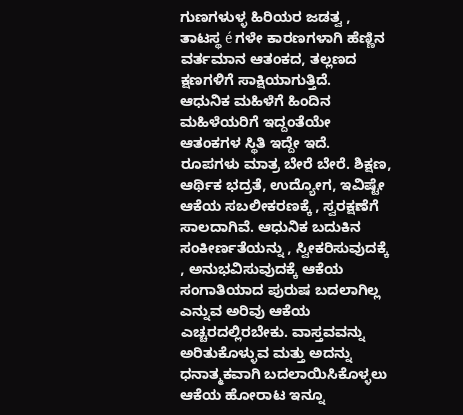ಗುಣಗಳುಳ್ಳ ಹಿರಿಯರ ಜಡತ್ವ , ತಾಟಸ್ಥ é ಗಳೇ ಕಾರಣಗಳಾಗಿ ಹೆಣ್ಣಿನ ವರ್ತಮಾನ ಆತಂಕದ, ತಲ್ಲಣದ ಕ್ಷಣಗಳಿಗೆ ಸಾಕ್ಷಿಯಾಗುತ್ತಿದೆ.
ಆಧುನಿಕ ಮಹಿಳೆಗೆ ಹಿಂದಿನ ಮಹಿಳೆಯರಿಗೆ ಇದ್ದಂತೆಯೇ ಆತಂಕಗಳ ಸ್ಥಿತಿ ಇದ್ದೇ ಇದೆ. ರೂಪಗಳು ಮಾತ್ರ ಬೇರೆ ಬೇರೆ. ಶಿಕ್ಷಣ, ಆರ್ಥಿಕ ಭದ್ರತೆ, ಉದ್ಯೋಗ, ಇವಿಷ್ಟೇ ಆಕೆಯ ಸಬಲೀಕರಣಕ್ಕೆ , ಸ್ವರಕ್ಷಣೆಗೆ ಸಾಲದಾಗಿವೆ. ಆಧುನಿಕ ಬದುಕಿನ ಸಂಕೀರ್ಣತೆಯನ್ನು , ಸ್ವೀಕರಿಸುವುದಕ್ಕೆ , ಅನುಭವಿಸುವುದಕ್ಕೆ ಆಕೆಯ ಸಂಗಾತಿಯಾದ ಪುರುಷ ಬದಲಾಗಿಲ್ಲ ಎನ್ನುವ ಅರಿವು ಆಕೆಯ ಎಚ್ಚರದಲ್ಲಿರಬೇಕು. ವಾಸ್ತವವನ್ನು ಅರಿತುಕೊಳ್ಳುವ ಮತ್ತು ಅದನ್ನು ಧನಾತ್ಮಕವಾಗಿ ಬದಲಾಯಿಸಿಕೊಳ್ಳಲು ಆಕೆಯ ಹೋರಾಟ ಇನ್ನೂ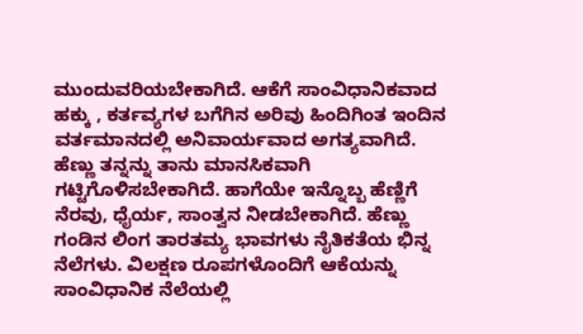ಮುಂದುವರಿಯಬೇಕಾಗಿದೆ. ಆಕೆಗೆ ಸಾಂವಿಧಾನಿಕವಾದ ಹಕ್ಕು , ಕರ್ತವ್ಯಗಳ ಬಗೆಗಿನ ಅರಿವು ಹಿಂದಿಗಿಂತ ಇಂದಿನ ವರ್ತಮಾನದಲ್ಲಿ ಅನಿವಾರ್ಯವಾದ ಅಗತ್ಯವಾಗಿದೆ. ಹೆಣ್ಣು ತನ್ನನ್ನು ತಾನು ಮಾನಸಿಕವಾಗಿ ಗಟ್ಟಿಗೊಳಿಸಬೇಕಾಗಿದೆ. ಹಾಗೆಯೇ ಇನ್ನೊಬ್ಬ ಹೆಣ್ಣಿಗೆ ನೆರವು, ಧೈರ್ಯ, ಸಾಂತ್ವನ ನೀಡಬೇಕಾಗಿದೆ. ಹೆಣ್ಣು ಗಂಡಿನ ಲಿಂಗ ತಾರತಮ್ಯ ಭಾವಗಳು ನೈತಿಕತೆಯ ಭಿನ್ನ ನೆಲೆಗಳು. ವಿಲಕ್ಷಣ ರೂಪಗಳೊಂದಿಗೆ ಆಕೆಯನ್ನು ಸಾಂವಿಧಾನಿಕ ನೆಲೆಯಲ್ಲಿ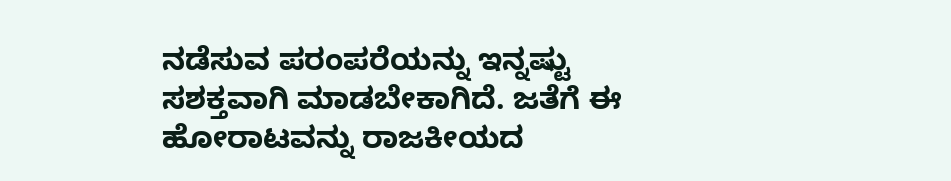ನಡೆಸುವ ಪರಂಪರೆಯನ್ನು ಇನ್ನಷ್ಟು ಸಶಕ್ತವಾಗಿ ಮಾಡಬೇಕಾಗಿದೆ. ಜತೆಗೆ ಈ ಹೋರಾಟವನ್ನು ರಾಜಕೀಯದ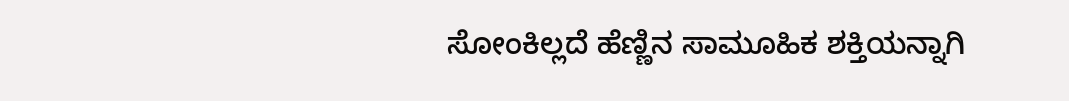ಸೋಂಕಿಲ್ಲದೆ ಹೆಣ್ಣಿನ ಸಾಮೂಹಿಕ ಶಕ್ತಿಯನ್ನಾಗಿ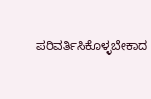ಪರಿವರ್ತಿಸಿಕೊಳ್ಳಬೇಕಾದ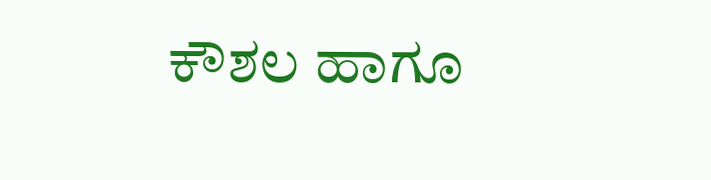ಕೌಶಲ ಹಾಗೂ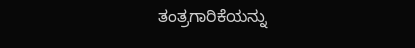ತಂತ್ರಗಾರಿಕೆಯನ್ನು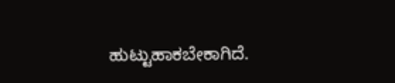ಹುಟ್ಟುಹಾಕಬೇಕಾಗಿದೆ.